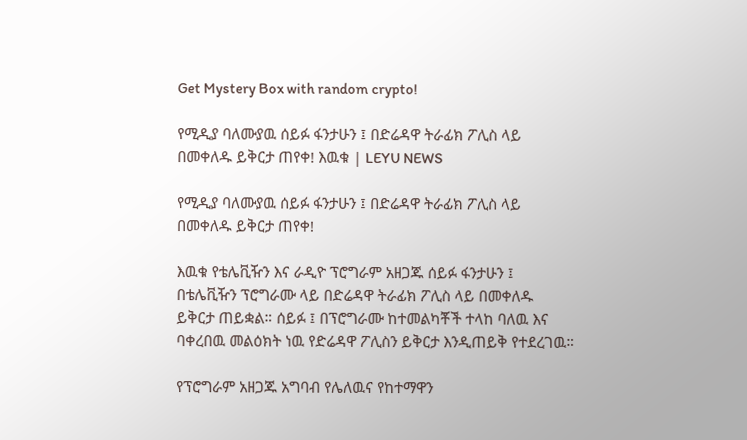Get Mystery Box with random crypto!

የሚዲያ ባለሙያዉ ሰይፉ ፋንታሁን ፤ በድሬዳዋ ትራፊክ ፖሊስ ላይ በመቀለዱ ይቅርታ ጠየቀ! እዉቁ | LEYU NEWS

የሚዲያ ባለሙያዉ ሰይፉ ፋንታሁን ፤ በድሬዳዋ ትራፊክ ፖሊስ ላይ በመቀለዱ ይቅርታ ጠየቀ!

እዉቁ የቴሌቪዥን እና ራዲዮ ፕሮግራም አዘጋጁ ሰይፉ ፋንታሁን ፤ በቴሌቪዥን ፕሮግራሙ ላይ በድሬዳዋ ትራፊክ ፖሊስ ላይ በመቀለዱ ይቅርታ ጠይቋል። ሰይፉ ፤ በፕሮግራሙ ከተመልካቾች ተላከ ባለዉ እና ባቀረበዉ መልዕክት ነዉ የድሬዳዋ ፖሊስን ይቅርታ እንዲጠይቅ የተደረገዉ።

የፕሮግራም አዘጋጁ አግባብ የሌለዉና የከተማዋን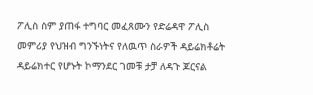ፖሊስ ስም ያጠፋ ተግባር መፈጸሙን የድሬዳዋ ፖሊስ መምሪያ የህዝብ ግንኙነትና የለዉጥ ስራዎች ዳይሬክቶሬት ዳይሬክተር የሆኑት ኮማንደር ገመቹ ታቻ ለዳጉ ጆርናል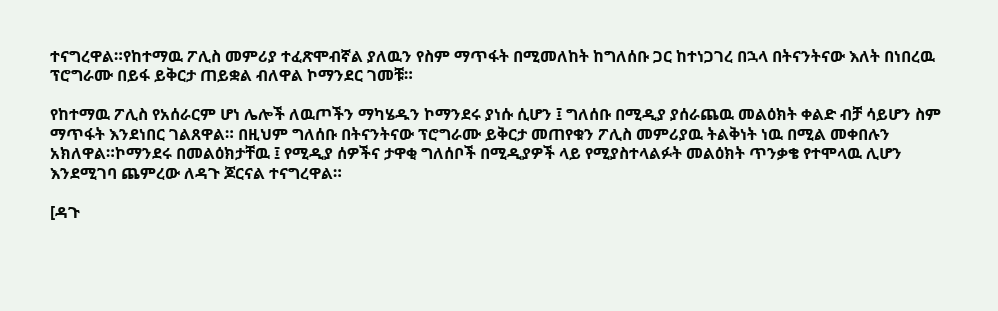ተናግረዋል።የከተማዉ ፖሊስ መምሪያ ተፈጽሞብኛል ያለዉን የስም ማጥፋት በሚመለከት ከግለሰቡ ጋር ከተነጋገረ በኋላ በትናንትናው እለት በነበረዉ ፕሮግራሙ በይፋ ይቅርታ ጠይቋል ብለዋል ኮማንደር ገመቹ።

የከተማዉ ፖሊስ የአሰራርም ሆነ ሌሎች ለዉጦችን ማካሄዱን ኮማንደሩ ያነሱ ሲሆን ፤ ግለሰቡ በሚዲያ ያሰራጨዉ መልዕክት ቀልድ ብቻ ሳይሆን ስም ማጥፋት እንደነበር ገልጸዋል። በዚህም ግለሰቡ በትናንትናው ፕሮግራሙ ይቅርታ መጠየቁን ፖሊስ መምሪያዉ ትልቅነት ነዉ በሚል መቀበሉን አክለዋል።ኮማንደሩ በመልዕክታቸዉ ፤ የሚዲያ ሰዎችና ታዋቂ ግለሰቦች በሚዲያዎች ላይ የሚያስተላልፉት መልዕክት ጥንቃቄ የተሞላዉ ሊሆን እንደሚገባ ጨምረው ለዳጉ ጆርናል ተናግረዋል።

[ዳጉ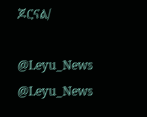ጆርናል/

@Leyu_News
@Leyu_News